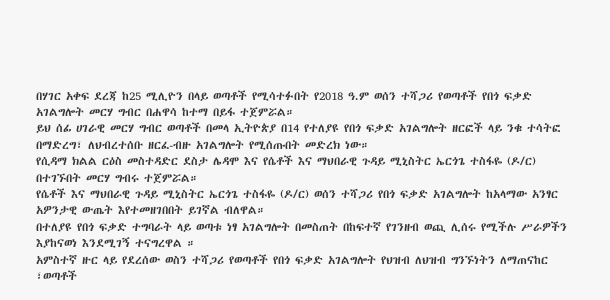በሃገር አቀፍ ደረጃ ከ25 ሚሊዮን በላይ ወጣቶች የሚሳተፉበት የ2018 ዓ.ም ወሰን ተሻጋሪ የወጣቶች የበጎ ፍቃድ አገልግሎት መርሃ ግብር በሐዋሳ ከተማ በይፋ ተጀምሯል።
ይህ ሰፊ ሀገራዊ መርሃ ግብር ወጣቶች በመላ ኢትዮጵያ በ14 የተለያዩ የበጎ ፍቃድ አገልግሎት ዘርፎች ላይ ንቁ ተሳትፎ በማድረግ፣ ለህብረተሰቡ ዘርፈ-ብዙ አገልግሎት የሚሰጡበት መድረክ ነው።
የሲዳማ ክልል ርዕስ መስተዳድር ደስታ ሌዳሞ እና የሴቶች እና ማህበራዊ ጉዳይ ሚኒስትር ኤርጎጌ ተስፋዬ (ዶ/ር) በተገኙበት መርሃ ግብሩ ተጀምሯል።
የሴቶች እና ማህበራዊ ጉዳይ ሚኒስትር ኤርጎጌ ተስፋዬ (ዶ/ር) ወሰን ተሻጋሪ የበጎ ፍቃድ አገልግሎት ከአላማው አንፃር አዎንታዊ ውጤት እየተመዘገበበት ይገኛል ብለዋል።
በተለያዩ የበጎ ፍቃድ ተግባራት ላይ ወጣቱ ነፃ አገልግሎት በመስጠት በከፍተኛ የገንዘብ ወጪ ሊሰሩ የሚችሉ ሥራዎችን እያከናወነ እንደሚገኝ ተናግረዋል ።
አምስተኛ ዙር ላይ የደረሰው ወስን ተሻጋሪ የወጣቶች የበጎ ፍቃድ አገልግሎት የህዝብ ለህዝብ ግንኙነትን ለማጠናከር ፣ወጣቶች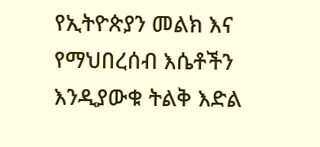የኢትዮጵያን መልክ እና የማህበረሰብ እሴቶችን እንዲያውቁ ትልቅ እድል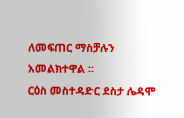ለመፍጠር ማስቻሉን አመልክተዋል ።
ርዕስ መስተዳድር ደስታ ሌዳሞ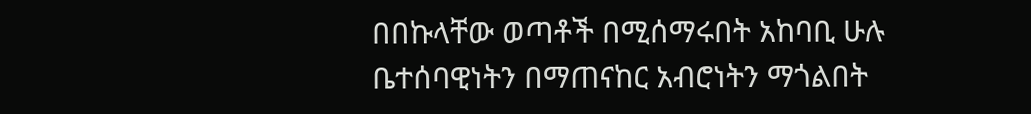በበኩላቸው ወጣቶች በሚሰማሩበት አከባቢ ሁሉ ቤተሰባዊነትን በማጠናከር አብሮነትን ማጎልበት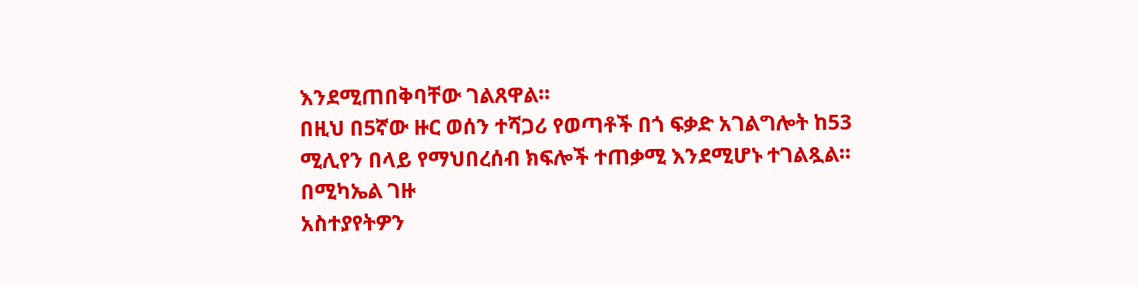እንደሚጠበቅባቸው ገልጸዋል።
በዚህ በ5ኛው ዙር ወሰን ተሻጋሪ የወጣቶች በጎ ፍቃድ አገልግሎት ከ53 ሚሊየን በላይ የማህበረሰብ ክፍሎች ተጠቃሚ እንደሚሆኑ ተገልጿል።
በሚካኤል ገዙ
አስተያየትዎን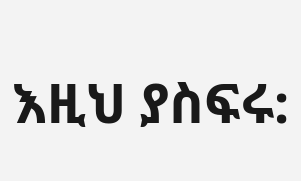እዚህ ያስፍሩ: